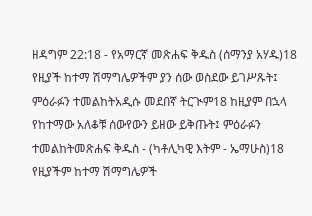ዘዳግም 22:18 - የአማርኛ መጽሐፍ ቅዱስ (ሰማንያ አሃዱ)18 የዚያች ከተማ ሽማግሌዎችም ያን ሰው ወስደው ይገሥጹት፤ ምዕራፉን ተመልከትአዲሱ መደበኛ ትርጒም18 ከዚያም በኋላ የከተማው አለቆቹ ሰውየውን ይዘው ይቅጡት፤ ምዕራፉን ተመልከትመጽሐፍ ቅዱስ - (ካቶሊካዊ እትም - ኤማሁስ)18 የዚያችም ከተማ ሽማግሌዎች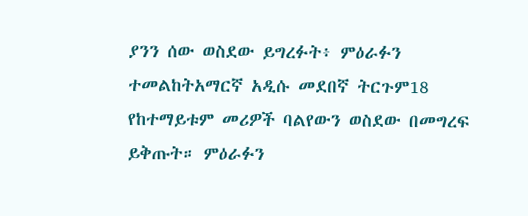ያንን ሰው ወስደው ይግረፉት፥ ምዕራፉን ተመልከትአማርኛ አዲሱ መደበኛ ትርጉም18 የከተማይቱም መሪዎች ባልየውን ወስደው በመግረፍ ይቅጡት። ምዕራፉን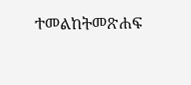ተመልከትመጽሐፍ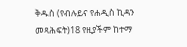ቅዱስ (የብሉይና የሐዲስ ኪዳን መጻሕፍት)18 የዚያችም ከተማ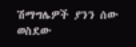ሽማግሌዎች ያንን ሰው ወስደው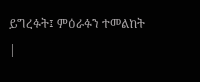ይግረፉት፤ ምዕራፉን ተመልከት |